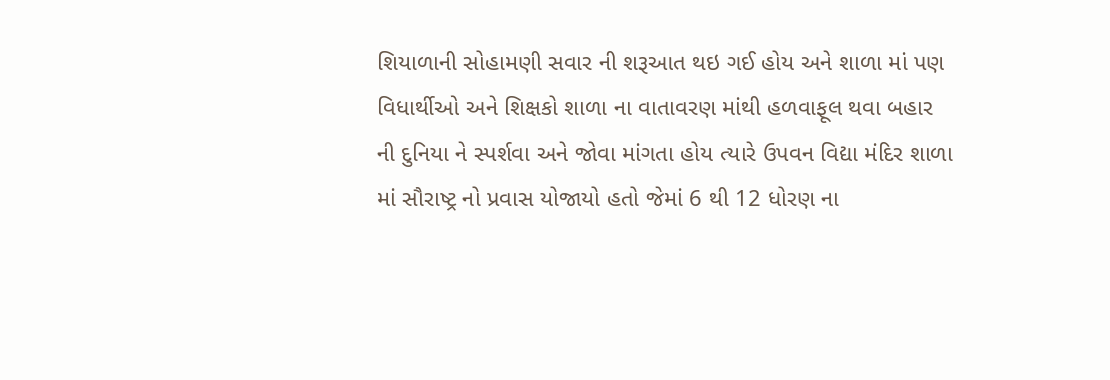શિયાળાની સોહામણી સવાર ની શરૂઆત થઇ ગઈ હોય અને શાળા માં પણ વિધાર્થીઓ અને શિક્ષકો શાળા ના વાતાવરણ માંથી હળવાફૂલ થવા બહાર ની દુનિયા ને સ્પર્શવા અને જોવા માંગતા હોય ત્યારે ઉપવન વિદ્યા મંદિર શાળા માં સૌરાષ્ટ્ર નો પ્રવાસ યોજાયો હતો જેમાં 6 થી 12 ધોરણ ના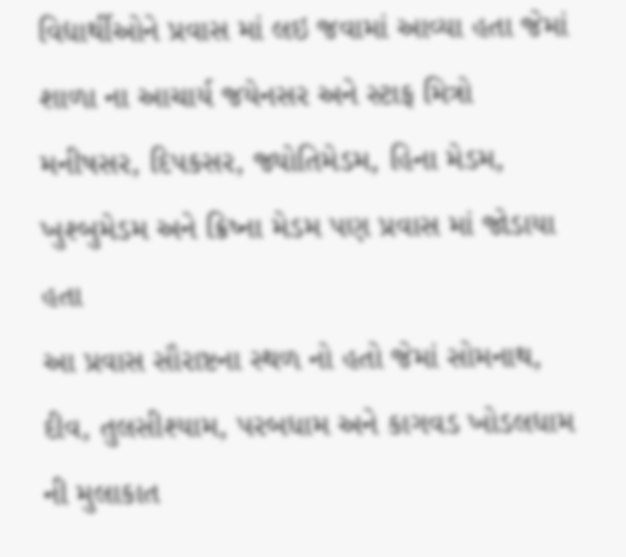વિદ્યાર્થીઓને પ્રવાસ માં લઇ જવામાં આવ્યા હતા જેમાં શાળા ના આચાર્ય જયેનસર અને સ્ટાફ મિત્રો મનીષસર, દિપકસર, જ્યોતિમેડમ, હિના મેડમ, ખુશ્બુમેડમ અને ક્રિષ્ના મેડમ પણ પ્રવાસ માં જોડાયા હતા
આ પ્રવાસ સૌરાષ્ટના સ્થળ નો હતો જેમાં સોમનાથ, દીવ, તુલસીશ્યામ, પરબધામ અને કાગવડ ખોડલધામ ની મુલાકાત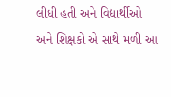લીધી હતી અને વિદ્યાર્થીઓ અને શિક્ષકો એ સાથે મળી આ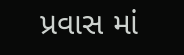પ્રવાસ માં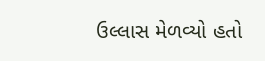ઉલ્લાસ મેળવ્યો હતો